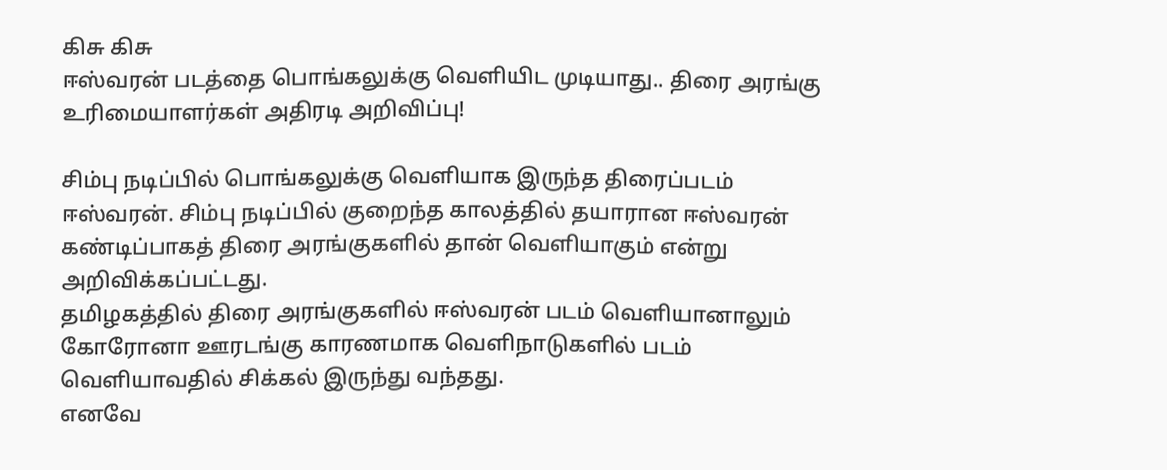கிசு கிசு
ஈஸ்வரன் படத்தை பொங்கலுக்கு வெளியிட முடியாது.. திரை அரங்கு உரிமையாளர்கள் அதிரடி அறிவிப்பு!

சிம்பு நடிப்பில் பொங்கலுக்கு வெளியாக இருந்த திரைப்படம் ஈஸ்வரன். சிம்பு நடிப்பில் குறைந்த காலத்தில் தயாரான ஈஸ்வரன் கண்டிப்பாகத் திரை அரங்குகளில் தான் வெளியாகும் என்று அறிவிக்கப்பட்டது.
தமிழகத்தில் திரை அரங்குகளில் ஈஸ்வரன் படம் வெளியானாலும் கோரோனா ஊரடங்கு காரணமாக வெளிநாடுகளில் படம் வெளியாவதில் சிக்கல் இருந்து வந்தது.
எனவே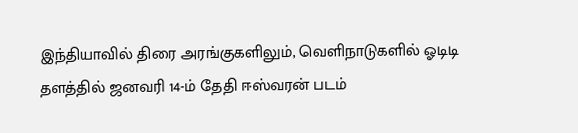இந்தியாவில் திரை அரங்குகளிலும், வெளிநாடுகளில் ஓடிடி தளத்தில் ஜனவரி 14-ம் தேதி ஈஸ்வரன் படம்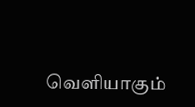வெளியாகும்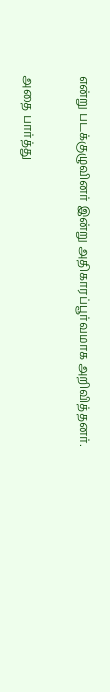என்று படக்குழுவினர் இன்று அதிகாரப்பூர்வமாக அறிவித்தனர்.

அதை பார்த்து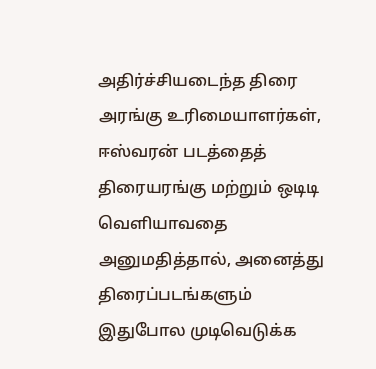அதிர்ச்சியடைந்த திரை அரங்கு உரிமையாளர்கள், ஈஸ்வரன் படத்தைத் திரையரங்கு மற்றும் ஒடிடி வெளியாவதை அனுமதித்தால், அனைத்து திரைப்படங்களும் இதுபோல முடிவெடுக்க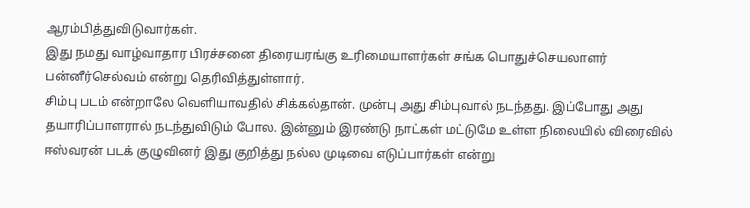ஆரம்பித்துவிடுவார்கள்.
இது நமது வாழ்வாதார பிரச்சனை திரையரங்கு உரிமையாளர்கள் சங்க பொதுச்செயலாளர் பன்னீர்செல்வம் என்று தெரிவித்துள்ளார்.
சிம்பு படம் என்றாலே வெளியாவதில் சிக்கல்தான். முன்பு அது சிம்புவால் நடந்தது. இப்போது அது தயாரிப்பாளரால் நடந்துவிடும் போல. இன்னும் இரண்டு நாட்கள் மட்டுமே உள்ள நிலையில் விரைவில் ஈஸ்வரன் படக் குழுவினர் இது குறித்து நல்ல முடிவை எடுப்பார்கள் என்று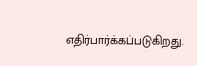எதிர்பார்க்கப்படுகிறது.